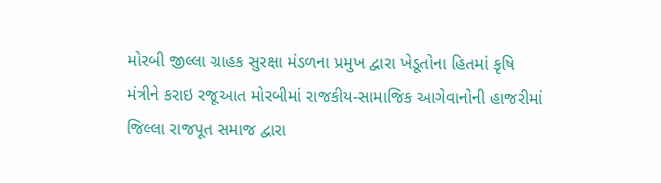મોરબી જીલ્લા ગ્રાહક સુરક્ષા મંડળના પ્રમુખ દ્વારા ખેડૂતોના હિતમાં કૃષિ મંત્રીને કરાઇ રજૂઆત મોરબીમાં રાજકીય-સામાજિક આગેવાનોની હાજરીમાં જિલ્લા રાજપૂત સમાજ દ્વારા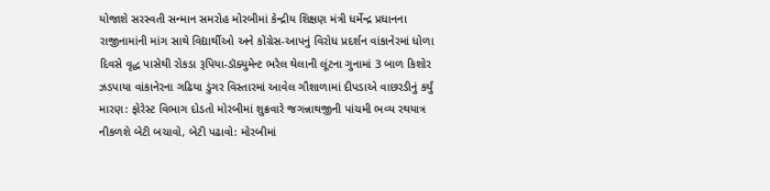યોજાશે સરસ્વતી સન્માન સમરોહ મોરબીમાં કેન્દ્રીય શિક્ષણ મંત્રી ધર્મેન્દ્ર પ્રધાનના રાજીનામાંની માંગ સાથે વિદ્યાર્થીઓ અને કોંગ્રેસ-આપનું વિરોધ પ્રદર્શન વાંકાનેરમાં ધોળા દિવસે વૃદ્ધ પાસેથી રોકડા રૂપિયા-ડૉક્યુમેન્ટ ભરેલ થેલાની લૂંટના ગુનામાં 3 બાળ કિશોર ઝડપાયા વાંકાનેરના ગઢિયા ડુંગર વિસ્તારમાં આવેલ ગૌશાળામાં દીપડાએ વાછરડીનું કર્યું મારણ: ફોરેસ્ટ વિભાગ દોડતો મોરબીમાં શુક્રવારે જગન્નાથજીની પાંચમી ભવ્ય રથયાત્ર નીકળશે બેટી બચાવો, બેટી પઢાવો: મોરબીમાં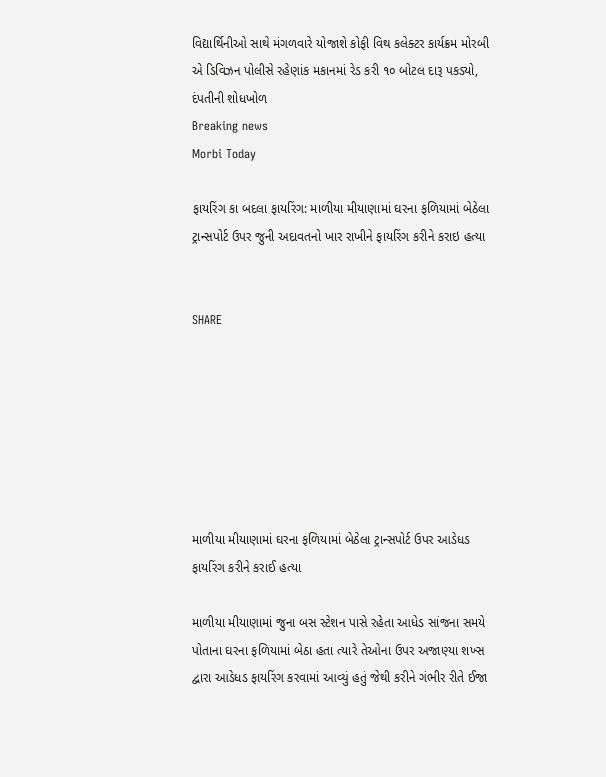વિદ્યાર્થિનીઓ સાથે મંગળવારે યોજાશે કોફી વિથ કલેક્ટર કાર્યક્રમ મોરબી એ ડિવિઝન પોલીસે રહેણાંક મકાનમાં રેડ કરી ૧૦ બોટલ દારૂ પકડ્યો, દંપતીની શોધખોળ
Breaking news
Morbi Today

ફાયરિંગ કા બદલા ફાયરિંગ: માળીયા મીયાણામાં ઘરના ફળિયામાં બેઠેલા ટ્રાન્સપોર્ટ ઉપર જુની અદાવતનો ખાર રાખીને ફાયરિંગ કરીને કરાઇ હત્યા


SHARE







માળીયા મીયાણામાં ઘરના ફળિયામાં બેઠેલા ટ્રાન્સપોર્ટ ઉપર આડેધડ ફાયરિંગ કરીને કરાઈ હત્યા

માળીયા મીયાણામાં જુના બસ સ્ટેશન પાસે રહેતા આધેડ સાંજના સમયે પોતાના ઘરના ફળિયામાં બેઠા હતા ત્યારે તેઓના ઉપર અજાણ્યા શખ્સ દ્વારા આડેધડ ફાયરિંગ કરવામાં આવ્યું હતું જેથી કરીને ગંભીર રીતે ઈજા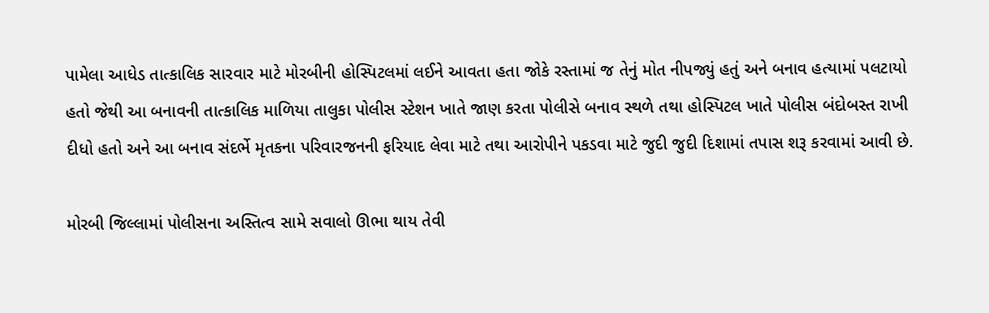પામેલા આધેડ તાત્કાલિક સારવાર માટે મોરબીની હોસ્પિટલમાં લઈને આવતા હતા જોકે રસ્તામાં જ તેનું મોત નીપજ્યું હતું અને બનાવ હત્યામાં પલટાયો હતો જેથી આ બનાવની તાત્કાલિક માળિયા તાલુકા પોલીસ સ્ટેશન ખાતે જાણ કરતા પોલીસે બનાવ સ્થળે તથા હોસ્પિટલ ખાતે પોલીસ બંદોબસ્ત રાખી દીધો હતો અને આ બનાવ સંદર્ભે મૃતકના પરિવારજનની ફરિયાદ લેવા માટે તથા આરોપીને પકડવા માટે જુદી જુદી દિશામાં તપાસ શરૂ કરવામાં આવી છે.

મોરબી જિલ્લામાં પોલીસના અસ્તિત્વ સામે સવાલો ઊભા થાય તેવી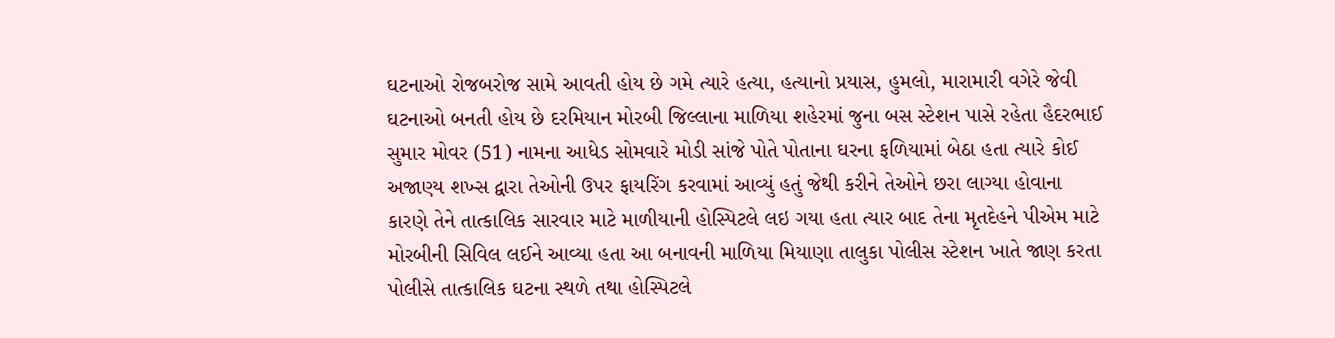ઘટનાઓ રોજબરોજ સામે આવતી હોય છે ગમે ત્યારે હત્યા, હત્યાનો પ્રયાસ, હુમલો, મારામારી વગેરે જેવી ઘટનાઓ બનતી હોય છે દરમિયાન મોરબી જિલ્લાના માળિયા શહેરમાં જુના બસ સ્ટેશન પાસે રહેતા હૈદરભાઈ સુમાર મોવર (51) નામના આધેડ સોમવારે મોડી સાંજે પોતે પોતાના ઘરના ફળિયામાં બેઠા હતા ત્યારે કોઈ અજાણ્ય શખ્સ દ્વારા તેઓની ઉપર ફાયરિંગ કરવામાં આવ્યું હતું જેથી કરીને તેઓને છરા લાગ્યા હોવાના કારણે તેને તાત્કાલિક સારવાર માટે માળીયાની હોસ્પિટલે લઇ ગયા હતા ત્યાર બાદ તેના મૃતદેહને પીએમ માટે મોરબીની સિવિલ લઈને આવ્યા હતા આ બનાવની માળિયા મિયાણા તાલુકા પોલીસ સ્ટેશન ખાતે જાણ કરતા પોલીસે તાત્કાલિક ઘટના સ્થળે તથા હોસ્પિટલે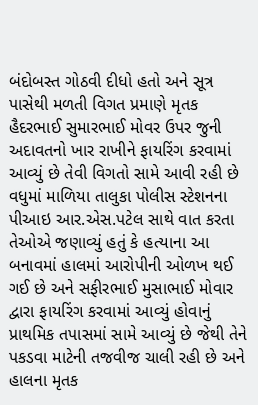બંદોબસ્ત ગોઠવી દીધો હતો અને સૂત્ર પાસેથી મળતી વિગત પ્રમાણે મૃતક હૈદરભાઈ સુમારભાઈ મોવર ઉપર જુની અદાવતનો ખાર રાખીને ફાયરિંગ કરવામાં આવ્યું છે તેવી વિગતો સામે આવી રહી છે વધુમાં માળિયા તાલુકા પોલીસ સ્ટેશનના પીઆઇ આર.એસ.પટેલ સાથે વાત કરતા તેઓએ જણાવ્યું હતું કે હત્યાના આ બનાવમાં હાલમાં આરોપીની ઓળખ થઈ ગઈ છે અને સફીરભાઈ મુસાભાઈ મોવાર દ્વારા ફાયરિંગ કરવામાં આવ્યું હોવાનું પ્રાથમિક તપાસમાં સામે આવ્યું છે જેથી તેને પકડવા માટેની તજવીજ ચાલી રહી છે અને હાલના મૃતક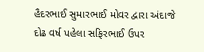હૈદરભાઈ સુમારભાઈ મોવર દ્વારા અંદાજે દોઢ વર્ષ પહેલા સફિરભાઈ ઉપર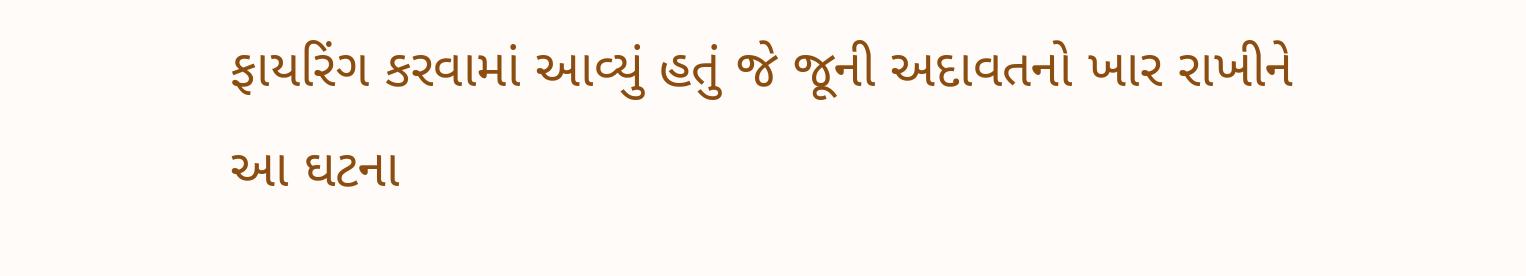ફાયરિંગ કરવામાં આવ્યું હતું જે જૂની અદાવતનો ખાર રાખીને આ ઘટના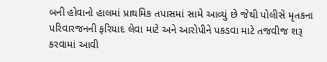બની હોવાનો હાલમાં પ્રાથમિક તપાસમાં સામે આવ્યું છે જેથી પોલીસે મૃતકના પરિવારજનની ફરિયાદ લેવા માટે અને આરોપીને પકડવા માટે તજવીજ શરૂ કરવામાં આવી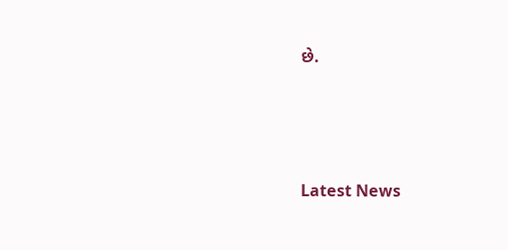છે.






Latest News